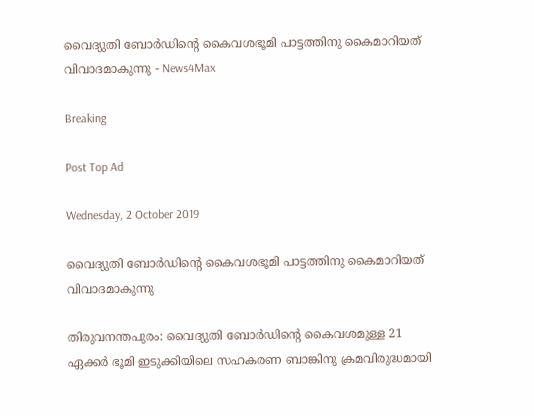വൈദ്യുതി ബോർഡിന്റെ കൈവശഭൂമി പാട്ടത്തിനു കൈമാറിയത് വിവാദമാകുന്നു - News4Max

Breaking

Post Top Ad

Wednesday, 2 October 2019

വൈദ്യുതി ബോർഡിന്റെ കൈവശഭൂമി പാട്ടത്തിനു കൈമാറിയത് വിവാദമാകുന്നു

തിരുവനന്തപുരം: വൈദ്യുതി ബോർഡിന്റെ കൈവശമുള്ള 21 ഏക്കർ ഭൂമി ഇടുക്കിയിലെ സഹകരണ ബാങ്കിനു ക്രമവിരുദ്ധമായി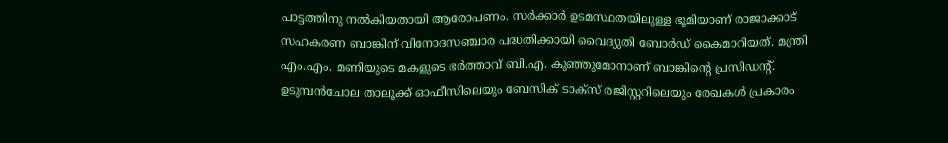പാട്ടത്തിനു നൽകിയതായി ആരോപണം. സർക്കാർ ഉടമസ്ഥതയിലുള്ള ഭൂമിയാണ് രാജാക്കാട് സഹകരണ ബാങ്കിന് വിനോദസഞ്ചാര പദ്ധതിക്കായി വൈദ്യുതി ബോർഡ് കൈമാറിയത്. മന്ത്രി എം.എം. മണിയുടെ മകളുടെ ഭർത്താവ് ബി.എ. കുഞ്ഞുമോനാണ് ബാങ്കിന്റെ പ്രസിഡന്റ്. ഉടുമ്പൻചോല താലൂക്ക് ഓഫീസിലെയും ബേസിക് ടാക്സ് രജിസ്റ്ററിലെയും രേഖകൾ പ്രകാരം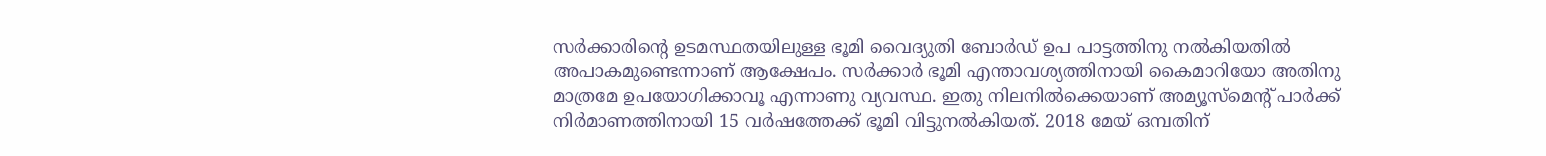സർക്കാരിന്റെ ഉടമസ്ഥതയിലുള്ള ഭൂമി വൈദ്യുതി ബോർഡ് ഉപ പാട്ടത്തിനു നൽകിയതിൽ അപാകമുണ്ടെന്നാണ് ആക്ഷേപം. സർക്കാർ ഭൂമി എന്താവശ്യത്തിനായി കൈമാറിയോ അതിനു മാത്രമേ ഉപയോഗിക്കാവൂ എന്നാണു വ്യവസ്ഥ. ഇതു നിലനിൽക്കെയാണ് അമ്യൂസ്മെന്റ് പാർക്ക് നിർമാണത്തിനായി 15 വർഷത്തേക്ക് ഭൂമി വിട്ടുനൽകിയത്. 2018 മേയ് ഒമ്പതിന്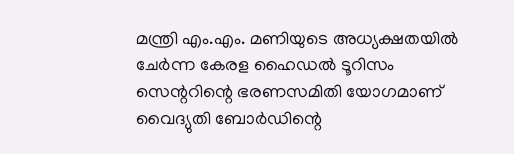മന്ത്രി എം.എം. മണിയുടെ അധ്യക്ഷതയിൽ ചേർന്ന കേരള ഹൈഡൽ ടൂറിസം സെന്ററിന്റെ ഭരണസമിതി യോഗമാണ് വൈദ്യുതി ബോർഡിന്റെ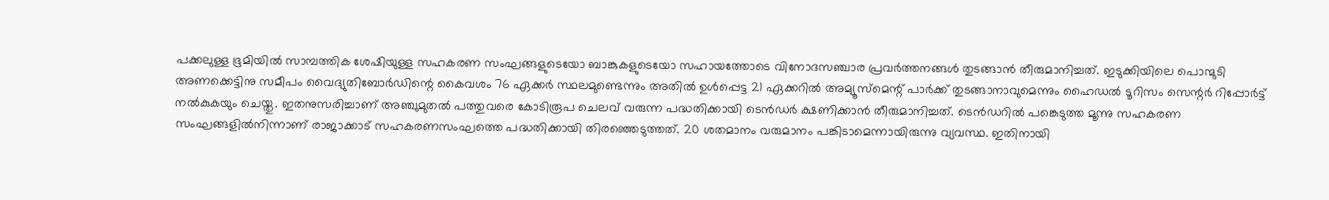പക്കലുള്ള ഭൂമിയിൽ സാമ്പത്തിക ശേഷിയുള്ള സഹകരണ സംഘങ്ങളുടെയോ ബാങ്കുകളുടെയോ സഹായത്തോടെ വിനോദസഞ്ചാര പ്രവർത്തനങ്ങൾ തുടങ്ങാൻ തീരുമാനിച്ചത്. ഇടുക്കിയിലെ പൊന്മുടി അണക്കെട്ടിനു സമീപം വൈദ്യുതിബോർഡിന്റെ കൈവശം 76 ഏക്കർ സ്ഥലമുണ്ടെന്നും അതിൽ ഉൾപ്പെട്ട 21 ഏക്കറിൽ അമ്യൂസ്മെന്റ് പാർക്ക് തുടങ്ങാനാവുമെന്നും ഹൈഡൽ ടൂറിസം സെന്റർ റിപ്പോർട്ട് നൽകുകയും ചെയ്തു. ഇതനുസരിച്ചാണ് അഞ്ചുമുതൽ പത്തുവരെ കോടിരൂപ ചെലവ് വരുന്ന പദ്ധതിക്കായി ടെൻഡർ ക്ഷണിക്കാൻ തീരുമാനിച്ചത്. ടെൻഡറിൽ പങ്കെടുത്ത മൂന്നു സഹകരണ സംഘങ്ങളിൽനിന്നാണ് രാജാക്കാട് സഹകരണസംഘത്തെ പദ്ധതിക്കായി തിരഞ്ഞെടുത്തത്. 20 ശതമാനം വരുമാനം പങ്കിടാമെന്നായിരുന്നു വ്യവസ്ഥ. ഇതിനായി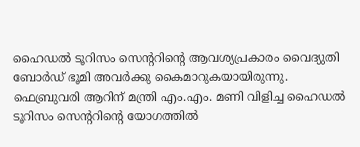ഹൈഡൽ ടൂറിസം സെന്ററിന്റെ ആവശ്യപ്രകാരം വൈദ്യുതി ബോർഡ് ഭൂമി അവർക്കു കൈമാറുകയായിരുന്നു. ഫെബ്രുവരി ആറിന് മന്ത്രി എം.എം. മണി വിളിച്ച ഹൈഡൽ ടൂറിസം സെന്ററിന്റെ യോഗത്തിൽ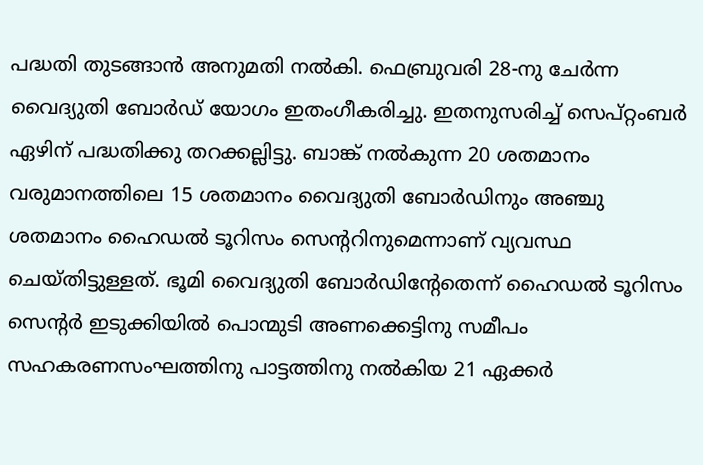പദ്ധതി തുടങ്ങാൻ അനുമതി നൽകി. ഫെബ്രുവരി 28-നു ചേർന്ന വൈദ്യുതി ബോർഡ് യോഗം ഇതംഗീകരിച്ചു. ഇതനുസരിച്ച് സെപ്റ്റംബർ ഏഴിന് പദ്ധതിക്കു തറക്കല്ലിട്ടു. ബാങ്ക് നൽകുന്ന 20 ശതമാനം വരുമാനത്തിലെ 15 ശതമാനം വൈദ്യുതി ബോർഡിനും അഞ്ചു ശതമാനം ഹൈഡൽ ടൂറിസം സെന്ററിനുമെന്നാണ് വ്യവസ്ഥ ചെയ്തിട്ടുള്ളത്. ഭൂമി വൈദ്യുതി ബോർഡിന്റേതെന്ന് ഹൈഡൽ ടൂറിസം സെന്റർ ഇടുക്കിയിൽ പൊന്മുടി അണക്കെട്ടിനു സമീപം സഹകരണസംഘത്തിനു പാട്ടത്തിനു നൽകിയ 21 ഏക്കർ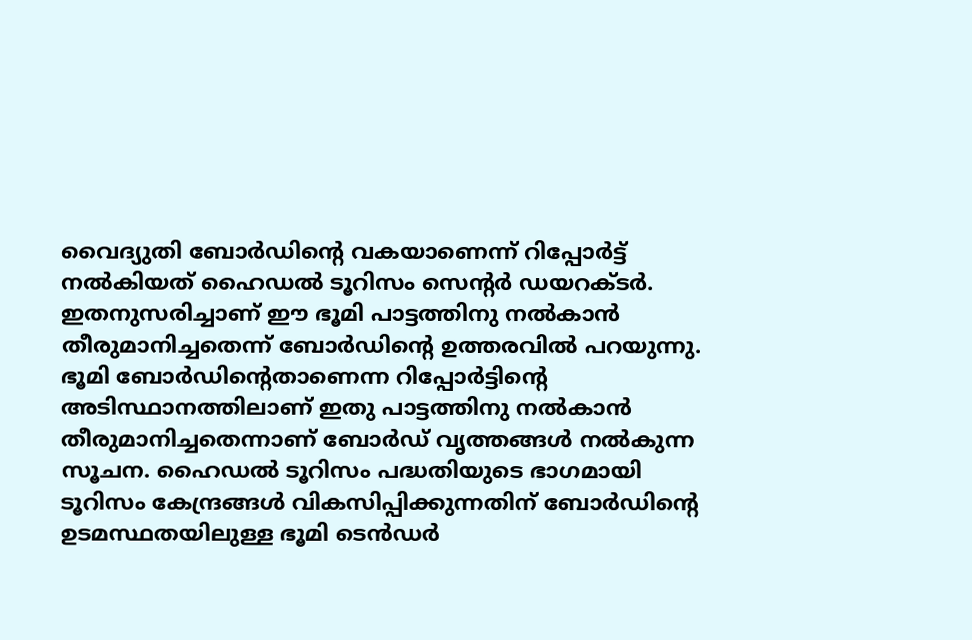വൈദ്യുതി ബോർഡിന്റെ വകയാണെന്ന് റിപ്പോർട്ട് നൽകിയത് ഹൈഡൽ ടൂറിസം സെന്റർ ഡയറക്ടർ. ഇതനുസരിച്ചാണ് ഈ ഭൂമി പാട്ടത്തിനു നൽകാൻ തീരുമാനിച്ചതെന്ന് ബോർഡിന്റെ ഉത്തരവിൽ പറയുന്നു. ഭൂമി ബോർഡിന്റെതാണെന്ന റിപ്പോർട്ടിന്റെ അടിസ്ഥാനത്തിലാണ് ഇതു പാട്ടത്തിനു നൽകാൻ തീരുമാനിച്ചതെന്നാണ് ബോർഡ് വൃത്തങ്ങൾ നൽകുന്ന സൂചന. ഹൈഡൽ ടൂറിസം പദ്ധതിയുടെ ഭാഗമായി ടൂറിസം കേന്ദ്രങ്ങൾ വികസിപ്പിക്കുന്നതിന് ബോർഡിന്റെ ഉടമസ്ഥതയിലുള്ള ഭൂമി ടെൻഡർ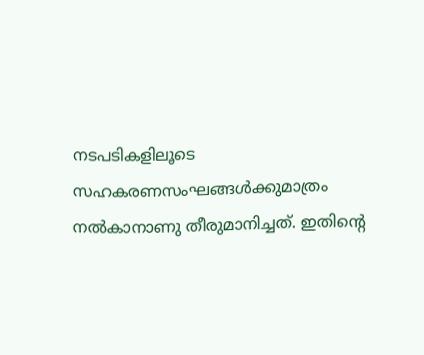നടപടികളിലൂടെ സഹകരണസംഘങ്ങൾക്കുമാത്രം നൽകാനാണു തീരുമാനിച്ചത്. ഇതിന്റെ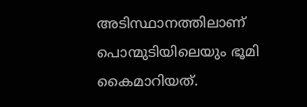അടിസ്ഥാനത്തിലാണ് പൊന്മുടിയിലെയും ഭൂമി കൈമാറിയത്.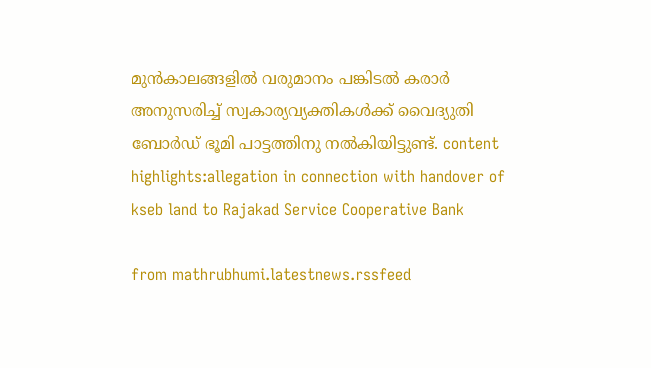മുൻകാലങ്ങളിൽ വരുമാനം പങ്കിടൽ കരാർ അനുസരിച്ച് സ്വകാര്യവ്യക്തികൾക്ക് വൈദ്യുതി ബോർഡ് ഭൂമി പാട്ടത്തിനു നൽകിയിട്ടുണ്ട്. content highlights:allegation in connection with handover of kseb land to Rajakad Service Cooperative Bank

from mathrubhumi.latestnews.rssfeed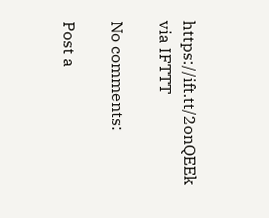https://ift.tt/2onQEEk
via IFTTT

No comments:

Post a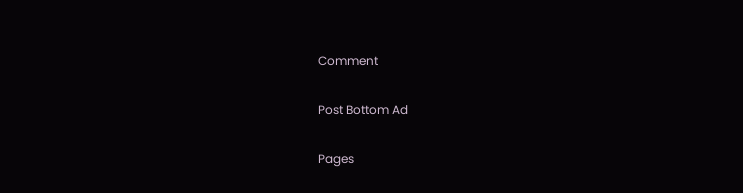Comment

Post Bottom Ad

Pages